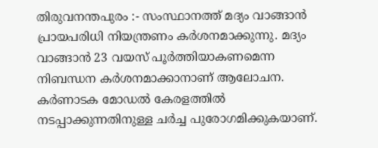തിരുവനന്തപുരം :- സംസ്ഥാനത്ത് മദ്യം വാങ്ങാൻ പ്രായപരിധി നിയന്ത്രണം കർശനമാക്കുന്നു. മദ്യം വാങ്ങാൻ 23 വയസ് പൂർത്തിയാകണമെന്ന നിബന്ധന കർശനമാക്കാനാണ് ആലോചന. കർണാടക മോഡൽ കേരളത്തിൽ നടപ്പാക്കുന്നതിനുള്ള ചർച്ച പുരോഗമിക്കുകയാണ്.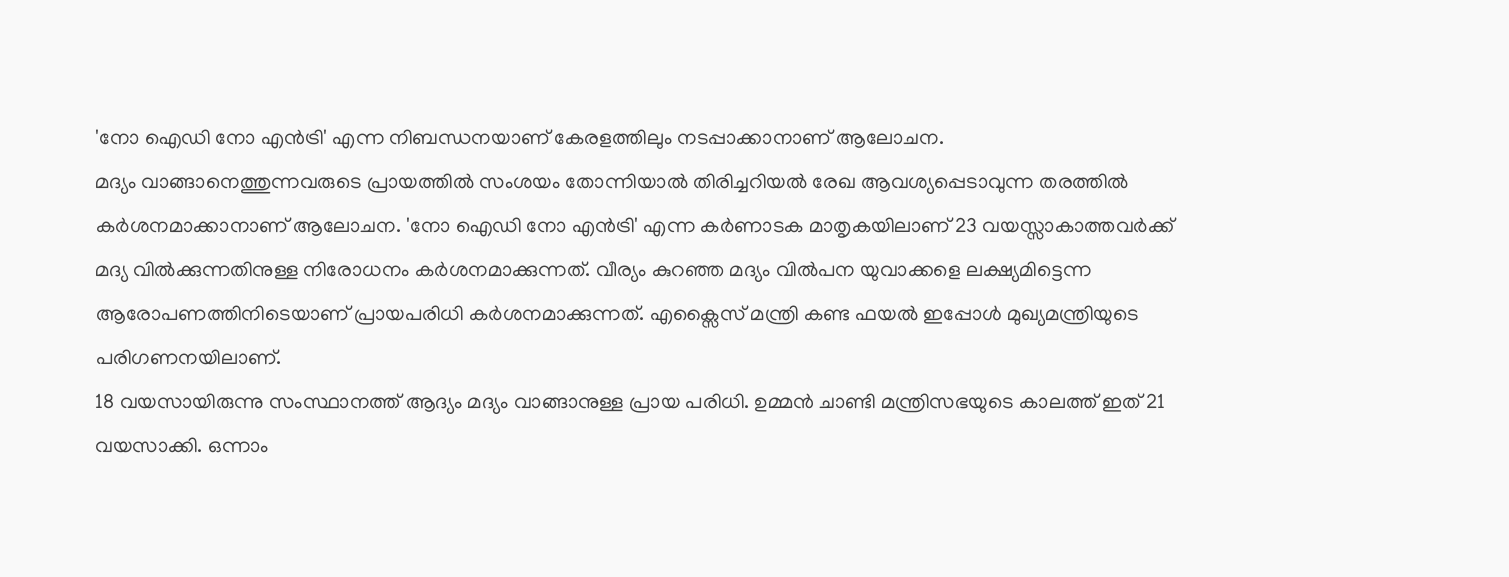'നോ ഐഡി നോ എൻട്രി' എന്ന നിബന്ധനയാണ് കേരളത്തിലും നടപ്പാക്കാനാണ് ആലോചന.
മദ്യം വാങ്ങാനെത്തുന്നവരുടെ പ്രായത്തിൽ സംശയം തോന്നിയാൽ തിരിച്ചറിയൽ രേഖ ആവശ്യപ്പെടാവുന്ന തരത്തിൽ കർശനമാക്കാനാണ് ആലോചന. 'നോ ഐഡി നോ എൻട്രി' എന്ന കർണാടക മാതൃകയിലാണ് 23 വയസ്സാകാത്തവർക്ക് മദ്യ വിൽക്കുന്നതിനുള്ള നിരോധനം കർശനമാക്കുന്നത്. വീര്യം കുറഞ്ഞ മദ്യം വിൽപന യുവാക്കളെ ലക്ഷ്യമിട്ടെന്ന ആരോപണത്തിനിടെയാണ് പ്രായപരിധി കർശനമാക്കുന്നത്. എക്സൈസ് മന്ത്രി കണ്ട ഫയൽ ഇപ്പോൾ മുഖ്യമന്ത്രിയുടെ പരിഗണനയിലാണ്.
18 വയസായിരുന്നു സംസ്ഥാനത്ത് ആദ്യം മദ്യം വാങ്ങാനുള്ള പ്രായ പരിധി. ഉമ്മൻ ചാണ്ടി മന്ത്രിസഭയുടെ കാലത്ത് ഇത് 21 വയസാക്കി. ഒന്നാം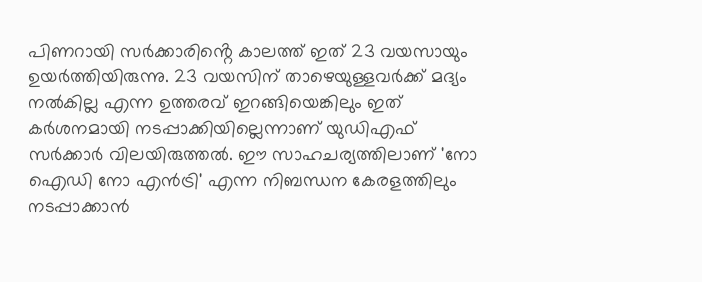പിണറായി സർക്കാരിൻ്റെ കാലത്ത് ഇത് 23 വയസായും ഉയർത്തിയിരുന്നു. 23 വയസിന് താഴെയുള്ളവർക്ക് മദ്യം നൽകില്ല എന്ന ഉത്തരവ് ഇറങ്ങിയെങ്കിലും ഇത് കർശനമായി നടപ്പാക്കിയില്ലെന്നാണ് യുഡിഎഫ് സർക്കാർ വിലയിരുത്തൽ. ഈ സാഹചര്യത്തിലാണ് 'നോ ഐഡി നോ എൻട്രി' എന്ന നിബന്ധന കേരളത്തിലും നടപ്പാക്കാൻ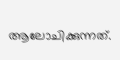ആലോചിക്കുന്നത്.